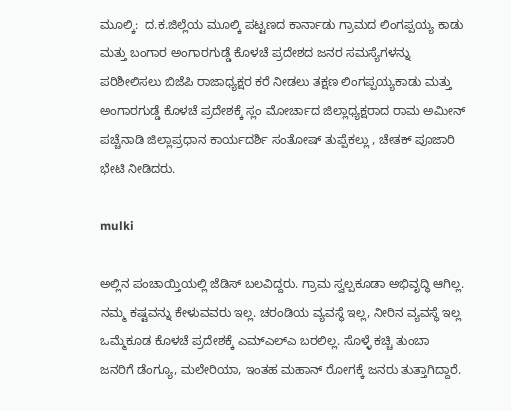ಮೂಲ್ಕಿ:  ದ.ಕ.ಜಿಲ್ಲೆಯ ಮೂಲ್ಕಿ ಪಟ್ಟಣದ ಕಾರ್ನಾಡು ಗ್ರಾಮದ ಲಿಂಗಪ್ಪಯ್ಯ ಕಾಡು ಮತ್ತು ಬಂಗಾರ ಅಂಗಾರಗುಡ್ಡೆ ಕೊಳಚೆ ಪ್ರದೇಶದ ಜನರ ಸಮಸ್ಯೆಗಳನ್ನು ಪರಿಶೀಲಿಸಲು ಬಿಜೆಪಿ ರಾಜಾಧ್ಯಕ್ಷರ ಕರೆ ನೀಡಲು ತಕ್ಷಣ ಲಿಂಗಪ್ಪಯ್ಯಕಾಡು ಮತ್ತು ಅಂಗಾರಗುಡ್ಡೆ ಕೊಳಚೆ ಪ್ರದೇಶಕ್ಕೆ ಸ್ಲಂ ಮೋರ್ಚಾದ ಜಿಲ್ಲಾಧ್ಯಕ್ಷರಾದ ರಾಮ ಅಮೀನ್ ಪಚ್ಚೆನಾಡಿ ಜಿಲ್ಲಾಪ್ರಧಾನ ಕಾರ್ಯದರ್ಶಿ ಸಂತೋಷ್ ತುಪ್ಪೆಕಲ್ಲು , ಚೇತಕ್ ಪೂಜಾರಿ ಭೇಟಿ ನೀಡಿದರು.

mulki

ಅಲ್ಲಿನ ಪಂಚಾಯ್ತಿಯಲ್ಲಿ ಜೆಡಿಸ್ ಬಲವಿದ್ದರು. ಗ್ರಾಮ ಸ್ವಲ್ಪಕೂಡಾ ಅಭಿವೃದ್ಧಿ ಆಗಿಲ್ಲ. ನಮ್ಮ ಕಷ್ಟವನ್ನು ಕೇಳುವವರು ಇಲ್ಲ. ಚರಂಡಿಯ ವ್ಯವಸ್ಥೆ ಇಲ್ಲ, ನೀರಿನ ವ್ಯವಸ್ಥೆ ಇಲ್ಲ ಒಮ್ಮೆಕೂಡ ಕೊಳಚೆ ಪ್ರದೇಶಕ್ಕೆ ಎಮ್ಎಲ್ಎ ಬರಲಿಲ್ಲ. ಸೊಳ್ಳೆ ಕಚ್ಚಿ ತುಂಬಾ ಜನರಿಗೆ ಡೆಂಗ್ಯೂ, ಮಲೇರಿಯಾ, ಇಂತಹ ಮಹಾನ್ ರೋಗಕ್ಕೆ ಜನರು ತುತ್ತಾಗಿದ್ದಾರೆ.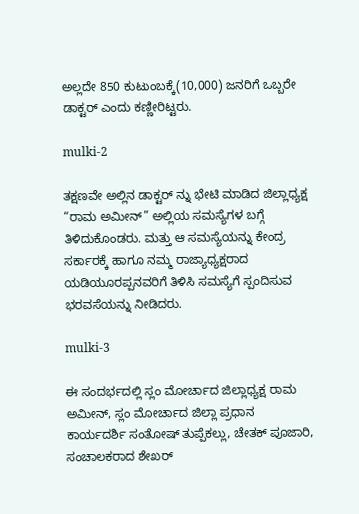ಅಲ್ಲದೇ 850 ಕುಟುಂಬಕ್ಕೆ(10,000) ಜನರಿಗೆ ಒಬ್ಬರೇ ಡಾಕ್ಟರ್ ಎಂದು ಕಣ್ಣೀರಿಟ್ಟರು.

mulki-2

ತಕ್ಷಣವೇ ಅಲ್ಲಿನ ಡಾಕ್ಟರ್ ನ್ನು ಭೇಟಿ ಮಾಡಿದ ಜಿಲ್ಲಾಧ್ಯಕ್ಷ “ರಾಮ ಅಮೀನ್” ಅಲ್ಲಿಯ ಸಮಸ್ಯೆಗಳ ಬಗ್ಗೆ ತಿಳಿದುಕೊಂಡರು. ಮತ್ತು ಆ ಸಮಸ್ಯೆಯನ್ನು ಕೇಂದ್ರ ಸರ್ಕಾರಕ್ಕೆ ಹಾಗೂ ನಮ್ಮ ರಾಜ್ಯಾಧ್ಯಕ್ಷರಾದ ಯಡಿಯೂರಪ್ಪನವರಿಗೆ ತಿಳಿಸಿ ಸಮಸ್ಯೆಗೆ ಸ್ಪಂದಿಸುವ ಭರವಸೆಯನ್ನು ನೀಡಿದರು.

mulki-3

ಈ ಸಂದರ್ಭದಲ್ಲಿ ಸ್ಲಂ ಮೋರ್ಚಾದ ಜಿಲ್ಲಾಧ್ಯಕ್ಷ ರಾಮ ಅಮೀನ್, ಸ್ಲಂ ಮೋರ್ಚಾದ ಜಿಲ್ಲಾ ಪ್ರಧಾನ ಕಾರ್ಯದರ್ಶಿ ಸಂತೋಷ್ ತುಪ್ಪೆಕಲ್ಲು, ಚೇತಕ್ ಪೂಜಾರಿ, ಸಂಚಾಲಕರಾದ ಶೇಖರ್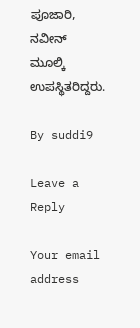ಪೂಜಾರಿ, ನವೀನ್ ಮೂಲ್ಕಿ ಉಪಸ್ಥಿತರಿದ್ದರು.

By suddi9

Leave a Reply

Your email address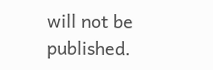will not be published.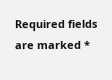Required fields are marked *